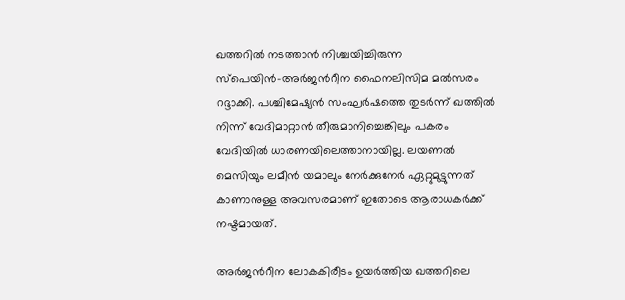ഖത്തറിൽ നടത്താൻ നിശ്ചയിച്ചിരുന്ന സ്പെയിൻ–അർജന്‍റീന ഫൈനലിസിമ മല്‍സരം റദ്ദാക്കി. പശ്ചിമേഷ്യന്‍ സംഘര്‍ഷത്തെ തുടര്‍ന്ന് ഖത്തില്‍ നിന്ന് വേദിമാറ്റാന്‍ തീരുമാനിച്ചെങ്കിലും പകരം വേദിയില്‍ ധാരണയിലെത്താനായില്ല. ലയണൽ മെസിയും ലമീൻ യമാലും നേർക്കുനേർ ഏറ്റുമുട്ടുന്നത് കാണാനുള്ള അവസരമാണ് ഇതോടെ ആരാധകർക്ക് നഷ്ടമായത്.

അര്‍ജന്‍റീന ലോകകിരീടം ഉയര്‍ത്തിയ ഖത്തറിലെ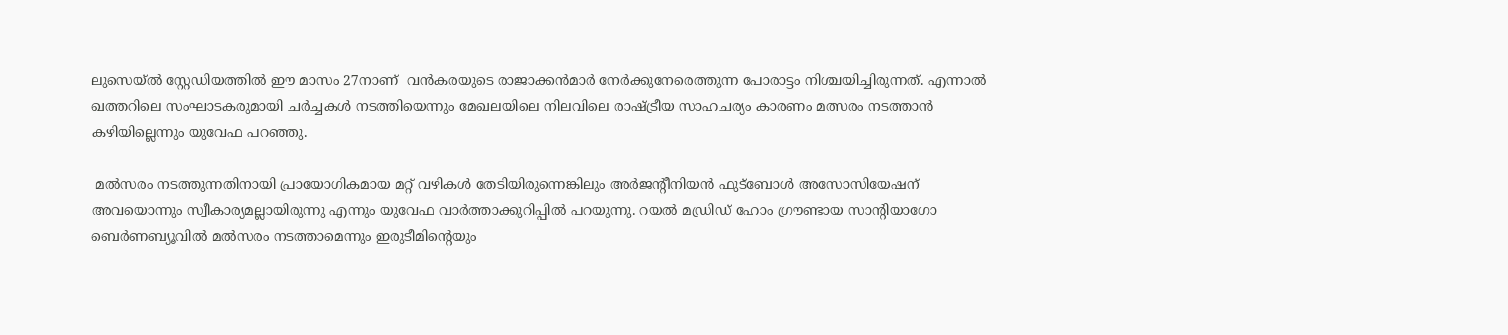ലുസെയ്ല്‍ സ്റ്റേഡിയത്തില്‍ ഈ മാസം 27നാണ്  വന്‍കരയുടെ രാജാക്കന്‍മാര്‍ നേര്‍ക്കുനേരെത്തുന്ന പോരാട്ടം നിശ്ചയിച്ചിരുന്നത്. എന്നാല്‍ ഖത്തറിലെ സംഘാടകരുമായി ചർച്ചകൾ നടത്തിയെന്നും മേഖലയിലെ നിലവിലെ രാഷ്ട്രീയ സാഹചര്യം കാരണം മത്സരം നടത്താൻ കഴിയില്ലെന്നും യുവേഫ പറഞ്ഞു.

 മല്‍സരം നടത്തുന്നതിനായി പ്രായോഗികമായ മറ്റ് വഴികൾ തേടിയിരുന്നെങ്കിലും അർജന്‍റീനിയൻ ഫുട്ബോൾ അസോസിയേഷന് അവയൊന്നും സ്വീകാര്യമല്ലായിരുന്നു എന്നും യുവേഫ വാര്‍ത്താക്കുറിപ്പില്‍ പറയുന്നു. റയല്‍ മഡ്രിഡ് ഹോം ഗ്രൗണ്ടായ സാന്‍റിയാഗോ ബെര്‍ണബ്യൂവില്‍ മല്‍സരം നടത്താമെന്നും ഇരുടീമിന്റെയും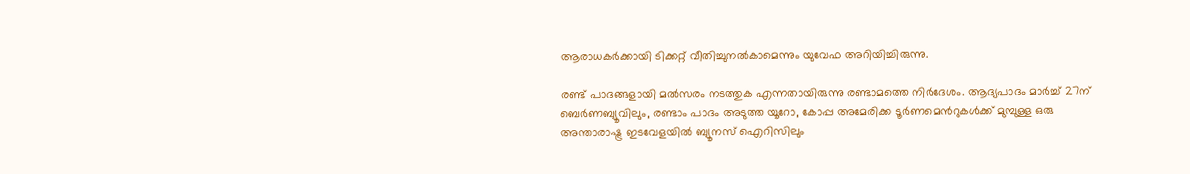ആരാധകര്‍ക്കായി ടിക്കറ്റ് വീതിച്ചുനല്‍കാമെന്നും യുവേഫ അറിയിച്ചിരുന്നു.

രണ്ട് പാദങ്ങളായി മല്‍സരം നടത്തുക എന്നതായിരുന്നു രണ്ടാമത്തെ നിർദേശം. ആദ്യപാദം മാർച്ച് 27ന് ബെർണബ്യൂവിലും, രണ്ടാം പാദം അടുത്ത യൂറോ, കോപ്പ അമേരിക്ക ടൂർണമെന്‍റുകൾക്ക് മുമ്പുള്ള ഒരു അന്താരാഷ്ട്ര ഇടവേളയിൽ ബ്യൂനസ് ഐറിസിലും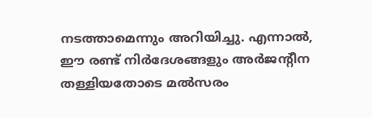നടത്താമെന്നും അറിയിച്ചു. എന്നാൽ, ഈ രണ്ട് നിർദേശങ്ങളും അര്‍ജന്‍റീന തള്ളിയതോടെ മല്‍സരം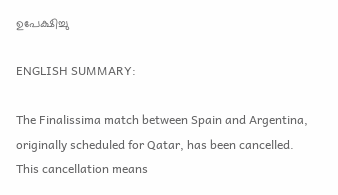ഉപേക്ഷിച്ചു

ENGLISH SUMMARY:

The Finalissima match between Spain and Argentina, originally scheduled for Qatar, has been cancelled. This cancellation means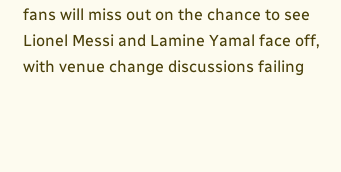fans will miss out on the chance to see Lionel Messi and Lamine Yamal face off, with venue change discussions failing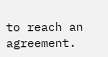to reach an agreement.